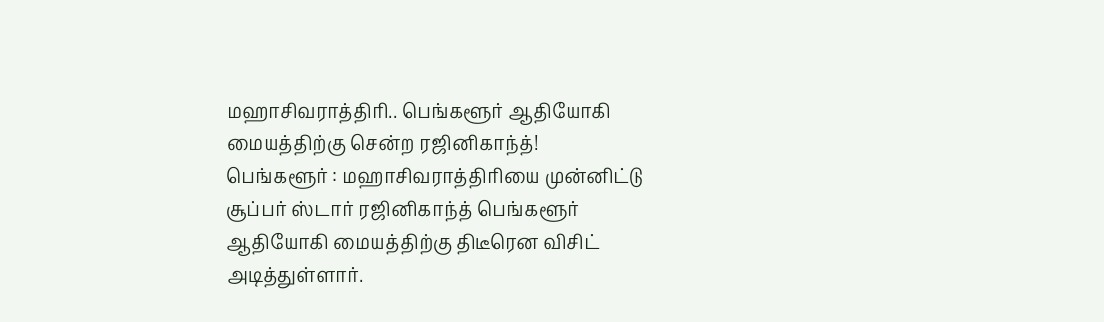மஹாசிவராத்திரி.. பெங்களூர் ஆதியோகி மையத்திற்கு சென்ற ரஜினிகாந்த்!
பெங்களூர் : மஹாசிவராத்திரியை முன்னிட்டு சூப்பர் ஸ்டார் ரஜினிகாந்த் பெங்களூர் ஆதியோகி மையத்திற்கு திடீரென விசிட் அடித்துள்ளார்.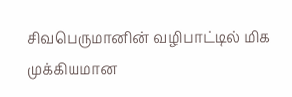சிவபெருமானின் வழிபாட்டில் மிக முக்கியமான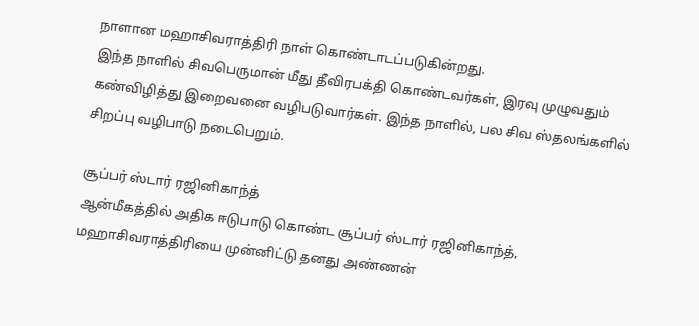நாளான மஹாசிவராத்திரி நாள் கொண்டாடப்படுகின்றது.
இந்த நாளில் சிவபெருமான் மீது தீவிரபக்தி கொண்டவர்கள், இரவு முழுவதும் கண்விழித்து இறைவனை வழிபடுவார்கள். இந்த நாளில், பல சிவ ஸ்தலங்களில் சிறப்பு வழிபாடு நடைபெறும்.

சூப்பர் ஸ்டார் ரஜினிகாந்த்
ஆன்மீகத்தில் அதிக ஈடுபாடு கொண்ட சூப்பர் ஸ்டார் ரஜினிகாந்த், மஹாசிவராத்திரியை முன்னிட்டு தனது அண்ணன்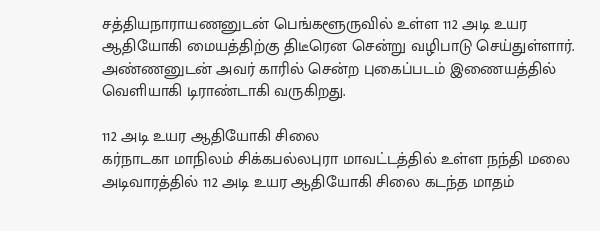சத்தியநாராயணனுடன் பெங்களூருவில் உள்ள 112 அடி உயர ஆதியோகி மையத்திற்கு திடீரென சென்று வழிபாடு செய்துள்ளார். அண்ணனுடன் அவர் காரில் சென்ற புகைப்படம் இணையத்தில் வெளியாகி டிராண்டாகி வருகிறது.

112 அடி உயர ஆதியோகி சிலை
கர்நாடகா மாநிலம் சிக்கபல்லபுரா மாவட்டத்தில் உள்ள நந்தி மலை அடிவாரத்தில் 112 அடி உயர ஆதியோகி சிலை கடந்த மாதம்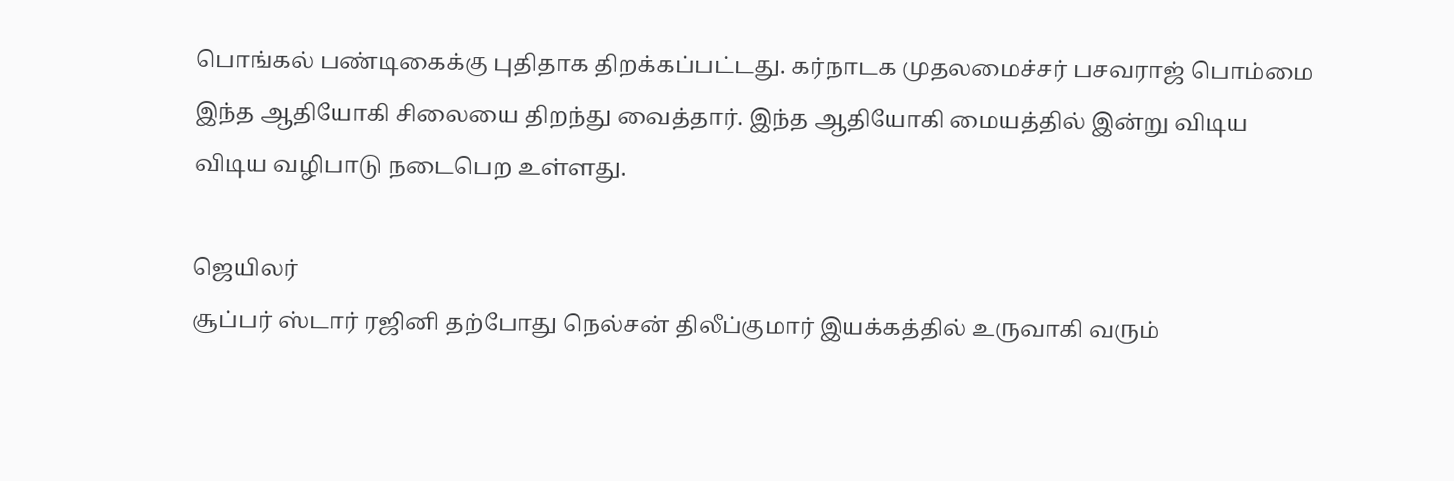பொங்கல் பண்டிகைக்கு புதிதாக திறக்கப்பட்டது. கர்நாடக முதலமைச்சர் பசவராஜ் பொம்மை இந்த ஆதியோகி சிலையை திறந்து வைத்தார். இந்த ஆதியோகி மையத்தில் இன்று விடிய விடிய வழிபாடு நடைபெற உள்ளது.

ஜெயிலர்
சூப்பர் ஸ்டார் ரஜினி தற்போது நெல்சன் திலீப்குமார் இயக்கத்தில் உருவாகி வரும்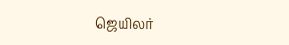ஜெயிலர்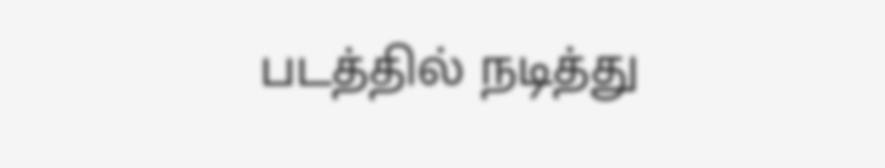படத்தில் நடித்து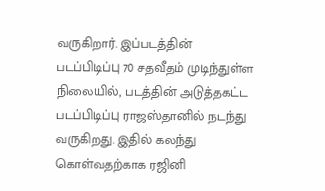வருகிறார். இப்படத்தின் படப்பிடிப்பு 70 சதவீதம் முடிந்துள்ள நிலையில், படத்தின் அடுத்தகட்ட படப்பிடிப்பு ராஜஸ்தானில் நடந்து வருகிறது. இதில் கலந்து கொள்வதற்காக ரஜினி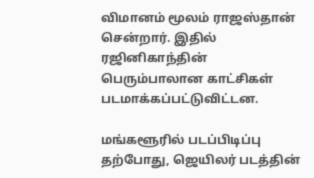விமானம் மூலம் ராஜஸ்தான் சென்றார். இதில் ரஜினிகாந்தின் பெரும்பாலான காட்சிகள் படமாக்கப்பட்டுவிட்டன.

மங்களூரில் படப்பிடிப்பு
தற்போது, ஜெயிலர் படத்தின்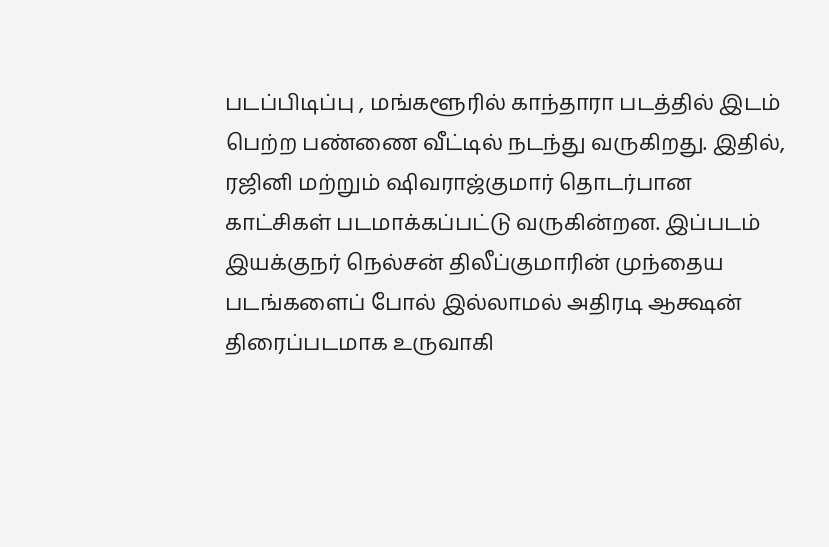படப்பிடிப்பு , மங்களூரில் காந்தாரா படத்தில் இடம் பெற்ற பண்ணை வீட்டில் நடந்து வருகிறது. இதில், ரஜினி மற்றும் ஷிவராஜ்குமார் தொடர்பான காட்சிகள் படமாக்கப்பட்டு வருகின்றன. இப்படம் இயக்குநர் நெல்சன் திலீப்குமாரின் முந்தைய படங்களைப் போல் இல்லாமல் அதிரடி ஆக்ஷன் திரைப்படமாக உருவாகி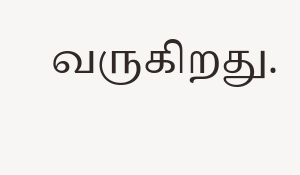வருகிறது.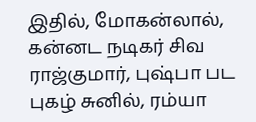இதில், மோகன்லால், கன்னட நடிகர் சிவ ராஜ்குமார், புஷ்பா பட புகழ் சுனில், ரம்யா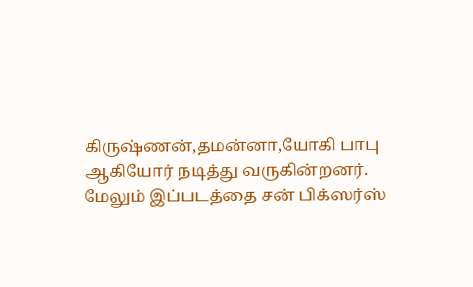கிருஷ்ணன்,தமன்னா,யோகி பாபு ஆகியோர் நடித்து வருகின்றனர். மேலும் இப்படத்தை சன் பிக்ஸர்ஸ்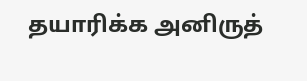தயாரிக்க அனிருத்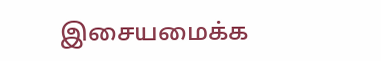இசையமைக்க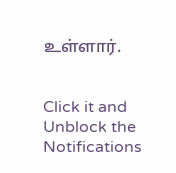உள்ளார்.


Click it and Unblock the Notifications